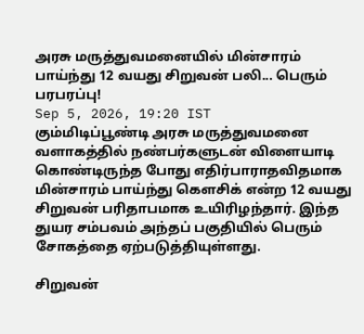அரசு மருத்துவமனையில் மின்சாரம் பாய்ந்து 12 வயது சிறுவன் பலி... பெரும் பரபரப்பு!
Sep 5, 2026, 19:20 IST
கும்மிடிப்பூண்டி அரசு மருத்துவமனை வளாகத்தில் நண்பர்களுடன் விளையாடி கொண்டிருந்த போது எதிர்பாராதவிதமாக மின்சாரம் பாய்ந்து கௌசிக் என்ற 12 வயது சிறுவன் பரிதாபமாக உயிரிழந்தார். இந்த துயர சம்பவம் அந்தப் பகுதியில் பெரும் சோகத்தை ஏற்படுத்தியுள்ளது.

சிறுவன்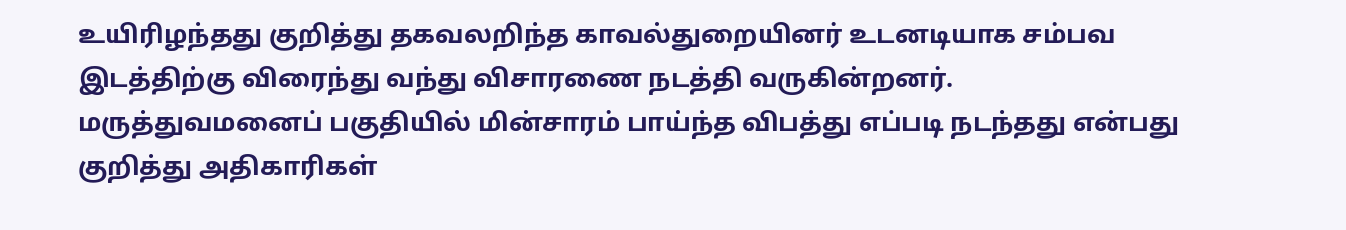உயிரிழந்தது குறித்து தகவலறிந்த காவல்துறையினர் உடனடியாக சம்பவ இடத்திற்கு விரைந்து வந்து விசாரணை நடத்தி வருகின்றனர். மருத்துவமனைப் பகுதியில் மின்சாரம் பாய்ந்த விபத்து எப்படி நடந்தது என்பது குறித்து அதிகாரிகள்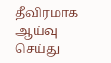தீவிரமாக ஆய்வு செய்து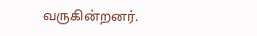வருகின்றனர்.